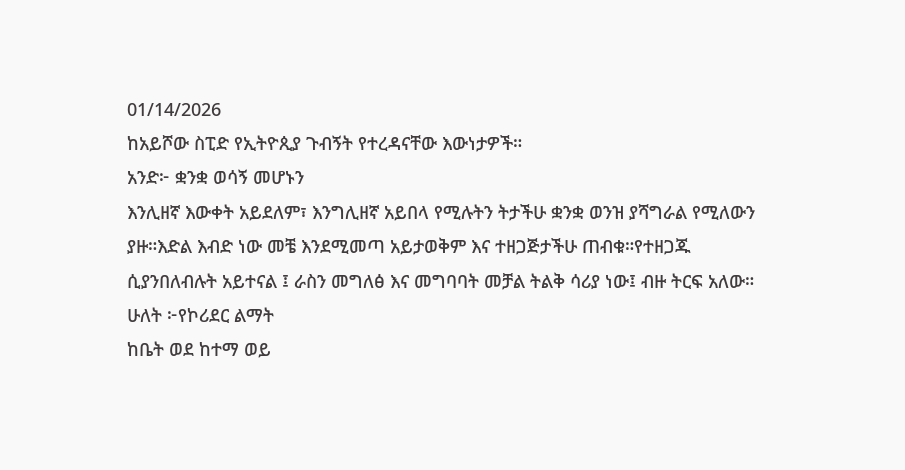01/14/2026
ከአይሾው ስፒድ የኢትዮጲያ ጉብኝት የተረዳናቸው እውነታዎች።
አንድ፦ ቋንቋ ወሳኝ መሆኑን
እንሊዘኛ እውቀት አይደለም፣ እንግሊዘኛ አይበላ የሚሉትን ትታችሁ ቋንቋ ወንዝ ያሻግራል የሚለውን ያዙ።እድል እብድ ነው መቼ እንደሚመጣ አይታወቅም እና ተዘጋጅታችሁ ጠብቁ።የተዘጋጁ ሲያንበለብሉት አይተናል ፤ ራስን መግለፅ እና መግባባት መቻል ትልቅ ሳሪያ ነው፤ ብዙ ትርፍ አለው።
ሁለት ፦የኮሪደር ልማት
ከቤት ወደ ከተማ ወይ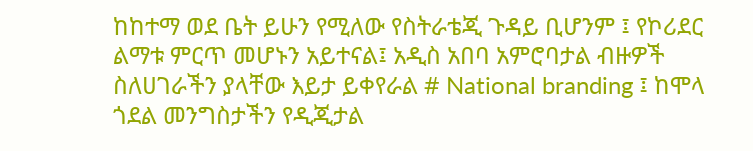ከከተማ ወደ ቤት ይሁን የሚለው የስትራቴጂ ጉዳይ ቢሆንም ፤ የኮሪደር ልማቱ ምርጥ መሆኑን አይተናል፤ አዲስ አበባ አምሮባታል ብዙዎች ስለሀገራችን ያላቸው እይታ ይቀየራል # National branding ፤ ከሞላ ጎደል መንግስታችን የዲጂታል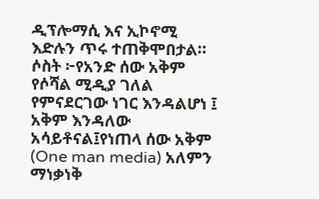ዲፕሎማሲ እና ኢኮኖሚ እድሉን ጥሩ ተጠቅሞበታል።
ሶስት ፦የአንድ ሰው አቅም
የሶሻል ሚዲያ ገለል የምናደርገው ነገር እንዳልሆነ ፤ አቅም እንዳለው አሳይቶናል፤የነጠላ ሰው አቅም (One man media) አለምን ማነቃነቅ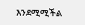እንደሚሚችል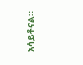አሳይቶናል።